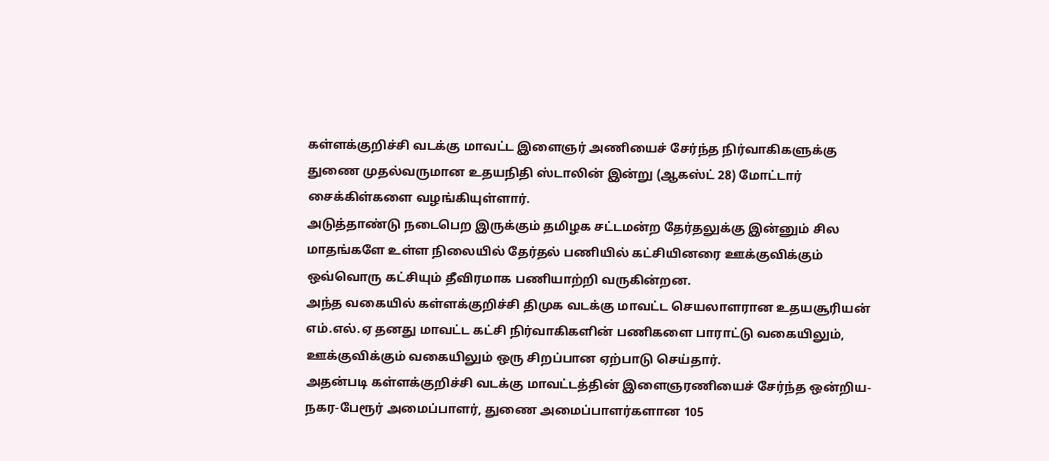கள்ளக்குறிச்சி வடக்கு மாவட்ட இளைஞர் அணியைச் சேர்ந்த நிர்வாகிகளுக்கு துணை முதல்வருமான உதயநிதி ஸ்டாலின் இன்று (ஆகஸ்ட் 28) மோட்டார் சைக்கிள்களை வழங்கியுள்ளார்.
அடுத்தாண்டு நடைபெற இருக்கும் தமிழக சட்டமன்ற தேர்தலுக்கு இன்னும் சில மாதங்களே உள்ள நிலையில் தேர்தல் பணியில் கட்சியினரை ஊக்குவிக்கும் ஒவ்வொரு கட்சியும் தீவிரமாக பணியாற்றி வருகின்றன.
அந்த வகையில் கள்ளக்குறிச்சி திமுக வடக்கு மாவட்ட செயலாளரான உதயசூரியன் எம்.எல்.ஏ தனது மாவட்ட கட்சி நிர்வாகிகளின் பணிகளை பாராட்டு வகையிலும், ஊக்குவிக்கும் வகையிலும் ஒரு சிறப்பான ஏற்பாடு செய்தார்.
அதன்படி கள்ளக்குறிச்சி வடக்கு மாவட்டத்தின் இளைஞரணியைச் சேர்ந்த ஒன்றிய-நகர-பேரூர் அமைப்பாளர், துணை அமைப்பாளர்களான 105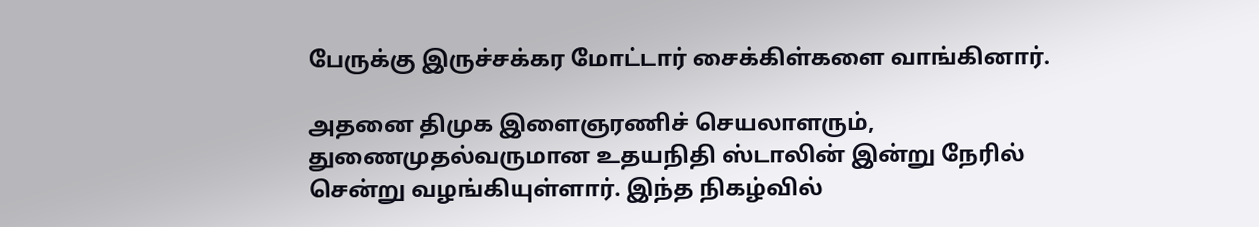பேருக்கு இருச்சக்கர மோட்டார் சைக்கிள்களை வாங்கினார்.

அதனை திமுக இளைஞரணிச் செயலாளரும், துணைமுதல்வருமான உதயநிதி ஸ்டாலின் இன்று நேரில் சென்று வழங்கியுள்ளார். இந்த நிகழ்வில்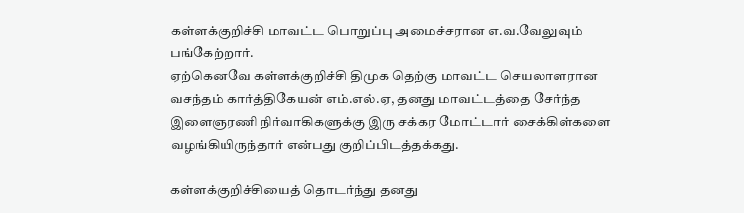கள்ளக்குறிச்சி மாவட்ட பொறுப்பு அமைச்சரான எ.வ.வேலுவும் பங்கேற்றார்.
ஏற்கெனவே கள்ளக்குறிச்சி திமுக தெற்கு மாவட்ட செயலாளரான வசந்தம் கார்த்திகேயன் எம்.எல்.ஏ, தனது மாவட்டத்தை சேர்ந்த இளைஞரணி நிர்வாகிகளுக்கு இரு சக்கர மோட்டார் சைக்கிள்களை வழங்கியிருந்தார் என்பது குறிப்பிடத்தக்கது.

கள்ளக்குறிச்சியைத் தொடர்ந்து தனது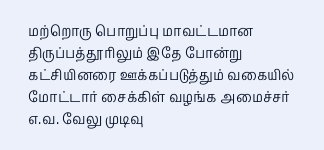மற்றொரு பொறுப்பு மாவட்டமான திருப்பத்தூரிலும் இதே போன்று கட்சியினரை ஊக்கப்படுத்தும் வகையில் மோட்டார் சைக்கிள் வழங்க அமைச்சர் எ.வ. வேலு முடிவு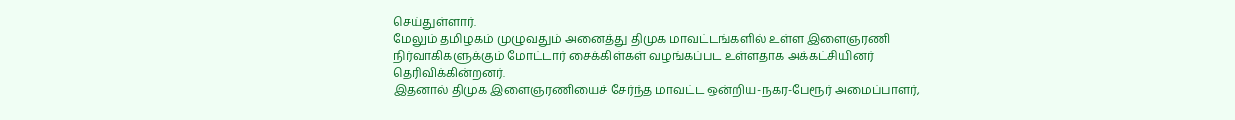செய்துள்ளார்.
மேலும் தமிழகம் முழுவதும் அனைத்து திமுக மாவட்டங்களில் உள்ள இளைஞரணி நிர்வாகிகளுக்கும் மோட்டார் சைக்கிள்கள் வழங்கப்பட உள்ளதாக அக்கட்சியினர் தெரிவிக்கின்றனர்.
இதனால் திமுக இளைஞரணியைச் சேர்ந்த மாவட்ட ஒன்றிய-நகர-பேரூர் அமைப்பாளர்,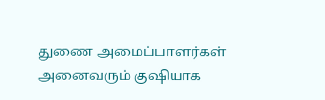துணை அமைப்பாளர்கள் அனைவரும் குஷியாக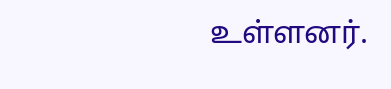உள்ளனர்.